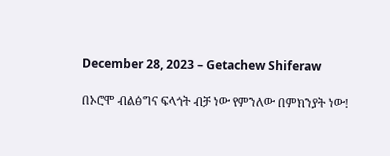December 28, 2023 – Getachew Shiferaw

በኦሮሞ ብልፅግና ፍላጎት ብቻ ነው የምንለው በምክንያት ነው!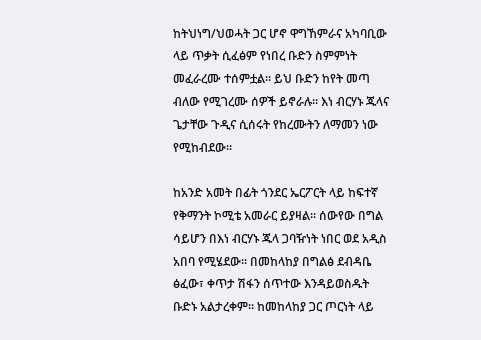ከትህነግ/ህወሓት ጋር ሆኖ ዋግኸምራና አካባቢው ላይ ጥቃት ሲፈፅም የነበረ ቡድን ስምምነት መፈራረሙ ተሰምቷል። ይህ ቡድን ከየት መጣ ብለው የሚገረሙ ሰዎች ይኖራሉ። እነ ብርሃኑ ጁላና ጌታቸው ጉዲና ሲሰሩት የከረሙትን ለማመን ነው የሚከብደው።

ከአንድ አመት በፊት ጎንደር ኤርፖርት ላይ ከፍተኛ የቅማንት ኮሚቴ አመራር ይያዛል። ሰውየው በግል ሳይሆን በእነ ብርሃኑ ጁላ ጋባዥነት ነበር ወደ አዲስ አበባ የሚሄደው። በመከላከያ በግልፅ ደብዳቤ ፅፈው፣ ቀጥታ ሽፋን ሰጥተው እንዳይወስዱት ቡድኑ አልታረቀም። ከመከላከያ ጋር ጦርነት ላይ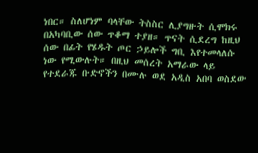ነበር። ስለሆነም ባላቸው ትስስር ሊያግዙት ሲሞክሩ በአካባቢው ሰው ጥቆማ ተያዘ። ጥናት ሲደረግ ከዚህ ሰው በፊት የሄዱት ጦር ኃይሎች ግቢ እየተመላለሱ ነው የሚውሉት። በዚህ መሰረት አማራው ላይ የተደራጁ ቡድኖችን በሙሉ ወደ አዲስ አበባ ወስደው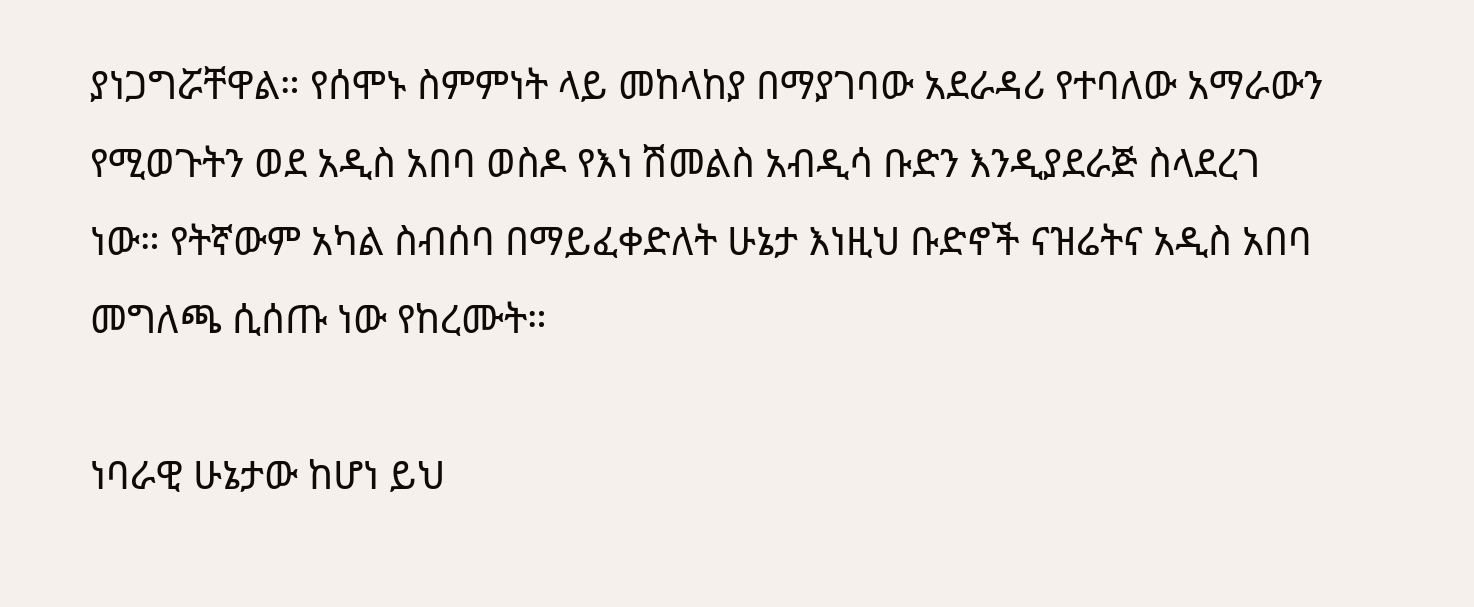ያነጋግሯቸዋል። የሰሞኑ ስምምነት ላይ መከላከያ በማያገባው አደራዳሪ የተባለው አማራውን የሚወጉትን ወደ አዲስ አበባ ወስዶ የእነ ሽመልስ አብዲሳ ቡድን እንዲያደራጅ ስላደረገ ነው። የትኛውም አካል ስብሰባ በማይፈቀድለት ሁኔታ እነዚህ ቡድኖች ናዝሬትና አዲስ አበባ መግለጫ ሲሰጡ ነው የከረሙት።

ነባራዊ ሁኔታው ከሆነ ይህ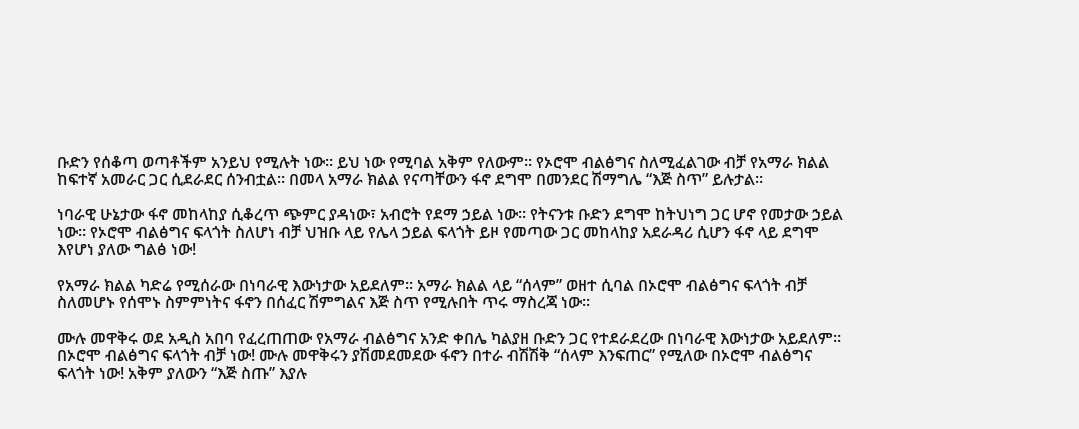ቡድን የሰቆጣ ወጣቶችም አንይህ የሚሉት ነው። ይህ ነው የሚባል አቅም የለውም። የኦሮሞ ብልፅግና ስለሚፈልገው ብቻ የአማራ ክልል ከፍተኛ አመራር ጋር ሲደራደር ሰንብቷል። በመላ አማራ ክልል የናጣቸውን ፋኖ ደግሞ በመንደር ሽማግሌ “እጅ ስጥ” ይሉታል።

ነባራዊ ሁኔታው ፋኖ መከላከያ ሲቆረጥ ጭምር ያዳነው፣ አብሮት የደማ ኃይል ነው። የትናንቱ ቡድን ደግሞ ከትህነግ ጋር ሆኖ የመታው ኃይል ነው። የኦሮሞ ብልፅግና ፍላጎት ስለሆነ ብቻ ህዝቡ ላይ የሌላ ኃይል ፍላጎት ይዞ የመጣው ጋር መከላከያ አደራዳሪ ሲሆን ፋኖ ላይ ደግሞ እየሆነ ያለው ግልፅ ነው!

የአማራ ክልል ካድሬ የሚሰራው በነባራዊ እውነታው አይደለም። አማራ ክልል ላይ “ሰላም” ወዘተ ሲባል በኦሮሞ ብልፅግና ፍላጎት ብቻ ስለመሆኑ የሰሞኑ ስምምነትና ፋኖን በሰፈር ሽምግልና እጅ ስጥ የሚሉበት ጥሩ ማስረጃ ነው።

ሙሉ መዋቅሩ ወደ አዲስ አበባ የፈረጠጠው የአማራ ብልፅግና አንድ ቀበሌ ካልያዘ ቡድን ጋር የተደራደረው በነባራዊ እውነታው አይደለም። በኦሮሞ ብልፅግና ፍላጎት ብቻ ነው! ሙሉ መዋቅሩን ያሽመደመደው ፋኖን በተራ ብሽሽቅ “ሰላም እንፍጠር” የሚለው በኦሮሞ ብልፅግና ፍላጎት ነው! አቅም ያለውን “እጅ ስጡ” እያሉ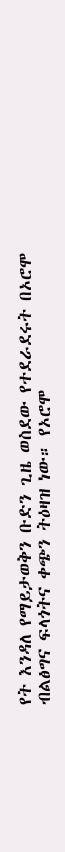የት እንዳለ የማይታወቅን ቡድን ጊዜ ወስደው የተደራደሩት በኦሮሞ ብልፅግና ፍላጎትና ቀጭን ትዕዛዝ ነው። የኦሮሞ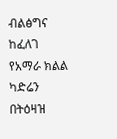ብልፅግና ከፈለገ የአማራ ክልል ካድሬን በትዕዛዝ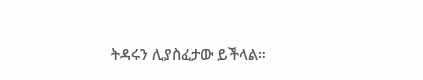ትዳሩን ሊያስፈታው ይችላል።